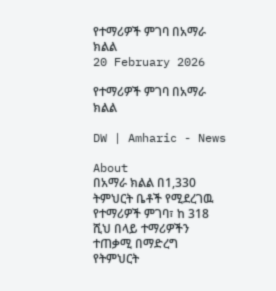የተማሪዎች ምገባ በአማራ ክልል
20 February 2026

የተማሪዎች ምገባ በአማራ ክልል

DW | Amharic - News

About
በአማራ ክልል በ1,330 ትምህርት ቤቶች የሚደረገዉ የተማሪዎች ምገባ፣ ከ 318 ሺህ በላይ ተማሪዎችን ተጠቃሚ በማድረግ የትምህርት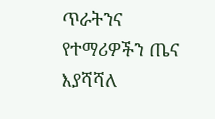ጥራትንና የተማሪዎችን ጤና እያሻሻለ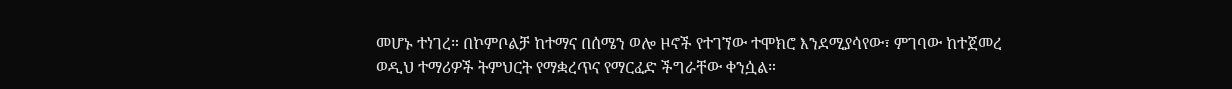መሆኑ ተነገረ። በኮምቦልቻ ከተማና በሰሜን ወሎ ዞኖች የተገኘው ተሞክሮ እንደሚያሳየው፣ ምገባው ከተጀመረ ወዲህ ተማሪዎች ትምህርት የማቋረጥና የማርፈድ ችግራቸው ቀንሷል።